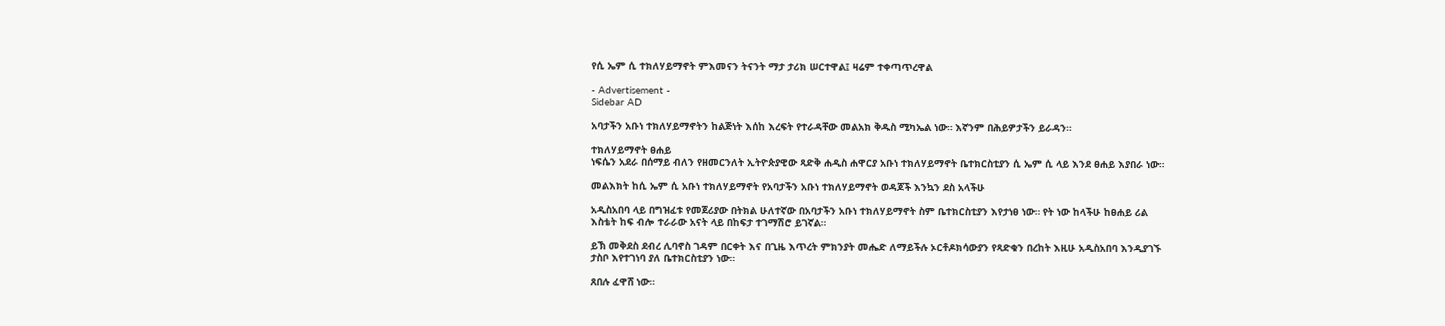የሲ ኤም ሲ ተክለሃይማኖት ምእመናን ትናንት ማታ ታሪክ ሠርተዋል፤ ዛሬም ተቀጣጥረዋል

- Advertisement -
Sidebar AD

አባታችን አቡነ ተክለሃይማኖትን ከልጅነት እሰከ እረፍት የተራዳቸው መልአክ ቅዱስ ሚካኤል ነው። እኛንም በሕይዎታችን ይራዳን።

ተክለሃይማኖት ፀሐይ
ነፍሴን አደራ በሰማይ ብለን የዘመርንለት ኢትዮጵያዊው ጻድቅ ሐዲስ ሐዋርያ አቡነ ተክለሃይማኖት ቤተክርስቲያን ሲ ኤም ሲ ላይ እንደ ፀሐይ እያበራ ነው።

መልእክት ከሲ ኤም ሲ አቡነ ተክለሃይማኖት የአባታችን አቡነ ተክለሃይማኖት ወዳጆች እንኳን ደስ አላችሁ

አዲስአበባ ላይ በግዝፈቱ የመጀሪያው በትክል ሁለተኛው በአባታችን አቡነ ተክለሃይማኖት ስም ቤተክርስቲያን እየታነፀ ነው። የት ነው ከላችሁ ከፀሐይ ሪል እስቴት ከፍ ብሎ ተራራው አናት ላይ በከፍታ ተገማሽሮ ይገኛል።

ይኽ መቅደስ ደብረ ሊባኖስ ገዳም በርቀት እና በጊዜ እጥረት ምክንያት መሔድ ለማይችሉ ኦርቶዶክሳውያን የጻድቁን በረከት እዚሁ አዲስአበባ እንዲያገኙ ታስቦ እየተገነባ ያለ ቤተክርስቲያን ነው።

ጸበሉ ፈዋሸ ነው።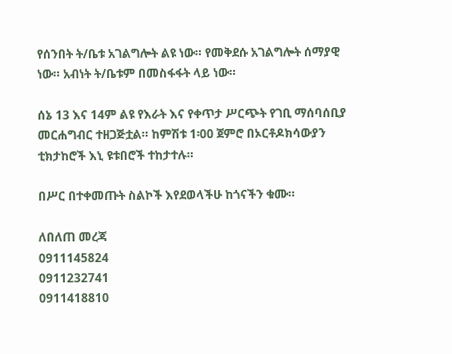የሰንበት ት/ቤቱ አገልግሎት ልዩ ነው። የመቅደሱ አገልግሎት ሰማያዊ ነው። አብነት ት/ቤቱም በመስፋፋት ላይ ነው።

ሰኔ 13 እና 14ም ልዩ የእራት እና የቀጥታ ሥርጭት የገቢ ማሰባሰቢያ መርሐግብር ተዘጋጅቷል። ከምሽቱ 1፡00 ጀምሮ በኦርቶዶክሳውያን ቲክታከሮች እኒ ዩቱበሮች ተከታተሉ።

በሥር በተቀመጡት ስልኮች እየደወላችሁ ከጎናችን ቁሙ።

ለበለጠ መረጃ
0911145824
0911232741
0911418810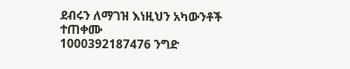ደብሩን ለማገዝ እነዚህን አካውንቶች ተጠቀሙ
1000392187476 ንግድ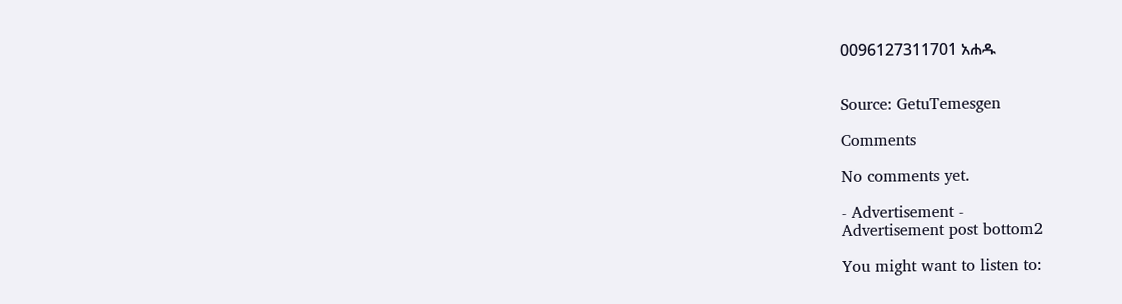0096127311701 አሐዱ


Source: GetuTemesgen

Comments

No comments yet.

- Advertisement -
Advertisement post bottom2

You might want to listen to: